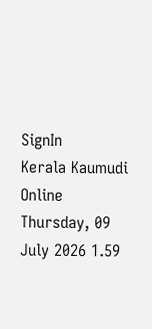SignIn
Kerala Kaumudi Online
Thursday, 09 July 2026 1.59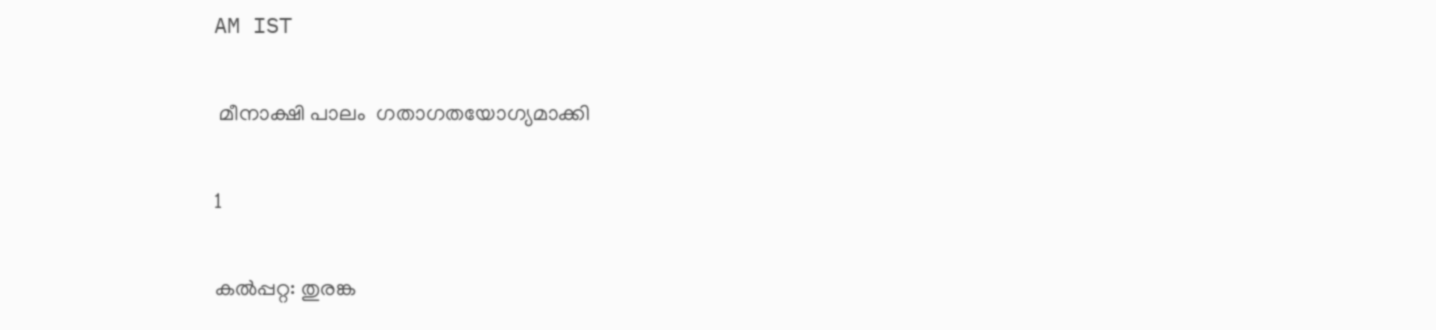AM IST

 മീനാക്ഷി പാലം  ഗതാഗതയോഗ്യമാക്കി

1

കൽപ്പറ്റ: തുരങ്ക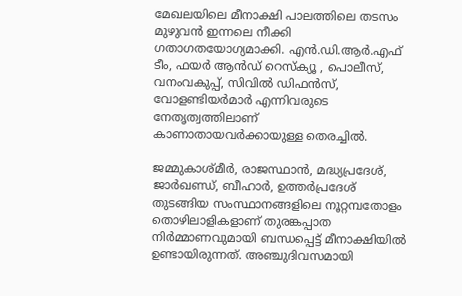മേഖലയിലെ മീനാക്ഷി പാലത്തിലെ തടസം മുഴുവൻ ഇന്നലെ നീക്കി ഗതാഗതയോഗ്യമാക്കി. എൻ.ഡി.ആർ.എഫ് ടീം, ഫയർ ആൻഡ് റെസ്ക്യൂ , പൊലീസ്, വനംവകുപ്പ്, സിവിൽ ഡിഫൻസ്, വോളണ്ടിയർമാർ എന്നിവരുടെ നേതൃത്വത്തിലാണ് കാണാതായവർക്കായുള്ള തെരച്ചിൽ.

ജമ്മുകാശ്മീർ, രാജസ്ഥാൻ, മദ്ധ്യപ്രദേശ്, ജാർഖണ്ഡ്, ബീഹാർ, ഉത്തർപ്രദേശ് തുടങ്ങിയ സംസ്ഥാനങ്ങളിലെ നൂറ്റമ്പതോളം തൊഴിലാളികളാണ് തുരങ്കപ്പാത നിർമ്മാണവുമായി ബന്ധപ്പെട്ട് മീനാക്ഷിയിൽ ഉണ്ടായിരുന്നത്. അഞ്ചുദിവസമായി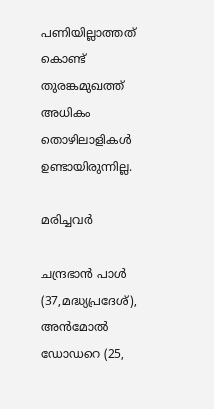പണിയില്ലാത്തത് കൊണ്ട് തുരങ്കമുഖത്ത് അധികം തൊഴിലാളികൾ ഉണ്ടായിരുന്നില്ല.

മരിച്ചവർ

ചന്ദ്രഭാൻ പാൾ (37,മദ്ധ്യപ്രദേശ്), അൻമോൽ ഡോഡറെ (25,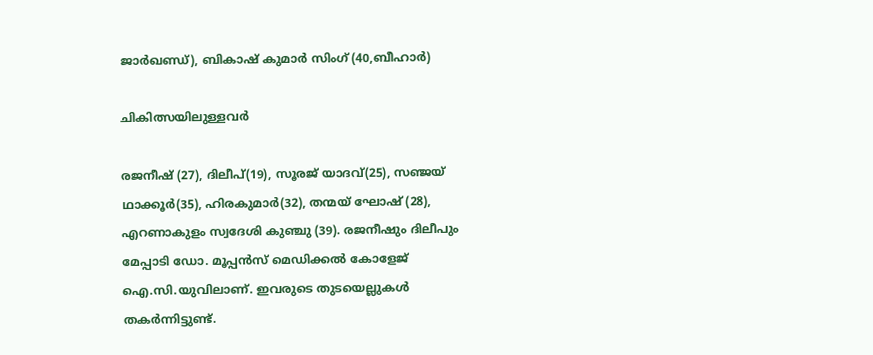ജാർഖണ്ഡ്), ബികാഷ് കുമാർ സിംഗ് (40,ബീഹാർ)

ചികിത്സയിലുള്ളവർ

രജനീഷ് (27), ദിലീപ്(19), സൂരജ് യാദവ്(25), സഞ്ജയ് ഥാക്കൂർ(35), ഹിരകുമാർ(32), തന്മയ് ഘോഷ് (28), എറണാകുളം സ്വദേശി കുഞ്ചു (39). രജനീഷും ദിലീപും മേപ്പാടി ഡോ. മൂപ്പൻസ് മെഡിക്കൽ കോളേജ് ഐ.സി.യുവിലാണ്. ഇവരുടെ തുടയെല്ലുകൾ തകർന്നിട്ടുണ്ട്.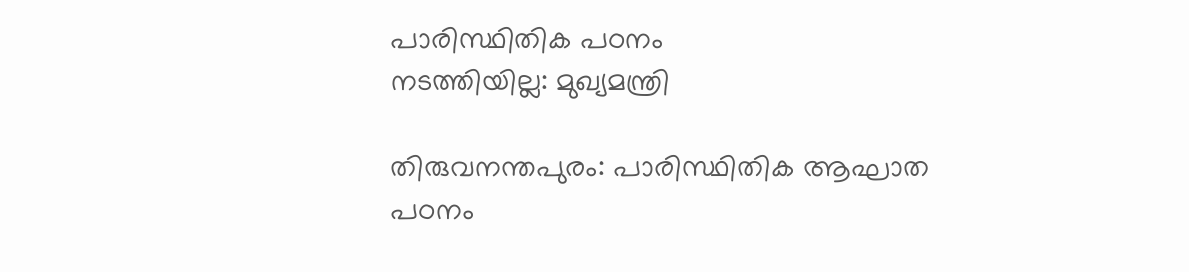പാരിസ്ഥിതിക പഠനം
നടത്തിയില്ല: മുഖ്യമന്ത്രി

തിരുവനന്തപുരം: പാരിസ്ഥിതിക ആഘാത പഠനം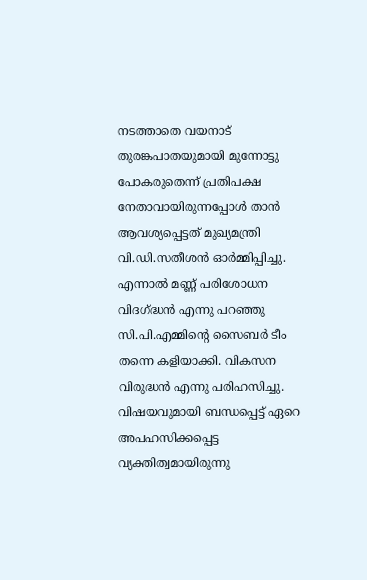നടത്താതെ വയനാട് തുരങ്കപാതയുമായി മുന്നോട്ടു പോകരുതെന്ന് പ്രതിപക്ഷ നേതാവായിരുന്നപ്പോൾ താൻ ആവശ്യപ്പെട്ടത് മുഖ്യമന്ത്രി വി.ഡി.സതീശൻ ഓർമ്മിപ്പിച്ചു.
എന്നാൽ മണ്ണ് പരിശോധന വിദഗ്‌ദ്ധൻ എന്നു പറഞ്ഞു സി.പി.എമ്മിന്റെ സൈബർ ടീം തന്നെ കളിയാക്കി. വികസന വിരുദ്ധൻ എന്നു പരിഹസിച്ചു. വിഷയവുമായി ബന്ധപ്പെട്ട് ഏറെ അപഹസിക്കപ്പെട്ട വ്യക്തിത്വമായിരുന്നു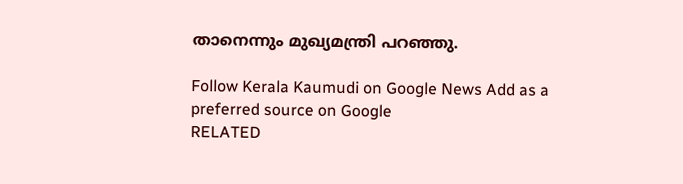താനെന്നും മുഖ്യമന്ത്രി പറഞ്ഞു.

Follow Kerala Kaumudi on Google News Add as a preferred source on Google
RELATED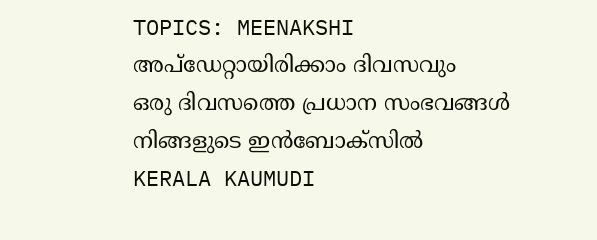TOPICS: MEENAKSHI
അപ്ഡേറ്റായിരിക്കാം ദിവസവും
ഒരു ദിവസത്തെ പ്രധാന സംഭവങ്ങൾ നിങ്ങളുടെ ഇൻബോക്സിൽ
KERALA KAUMUDI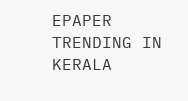EPAPER
TRENDING IN KERALA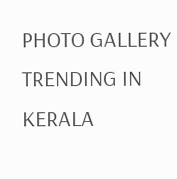PHOTO GALLERY
TRENDING IN KERALA